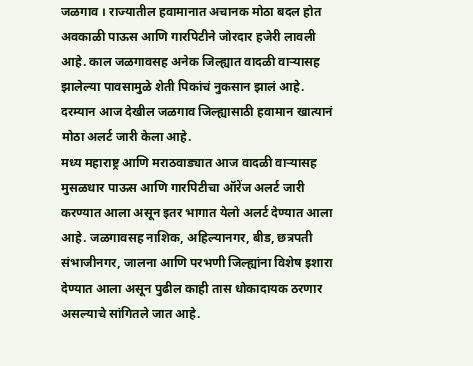जळगाव । राज्यातील हवामानात अचानक मोठा बदल होत अवकाळी पाऊस आणि गारपिटीने जोरदार हजेरी लावली आहे. काल जळगावसह अनेक जिल्ह्यात वादळी वाऱ्यासह झालेल्या पावसामुळे शेती पिकांचं नुकसान झालं आहे. दरम्यान आज देखील जळगाव जिल्ह्यासाठी हवामान खात्यानं मोठा अलर्ट जारी केला आहे.
मध्य महाराष्ट्र आणि मराठवाड्यात आज वादळी वाऱ्यासह मुसळधार पाऊस आणि गारपिटीचा ऑरेंज अलर्ट जारी करण्यात आला असून इतर भागात येलो अलर्ट देण्यात आला आहे. जळगावसह नाशिक, अहिल्यानगर, बीड, छत्रपती संभाजीनगर, जालना आणि परभणी जिल्ह्यांना विशेष इशारा देण्यात आला असून पुढील काही तास धोकादायक ठरणार असल्याचे सांगितले जात आहे.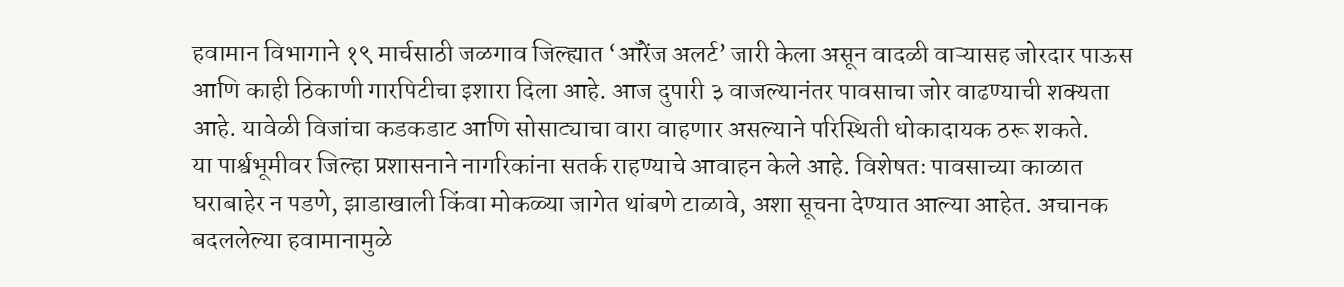हवामान विभागाने १९ मार्चसाठी जळगाव जिल्ह्यात ‘ऑरेंज अलर्ट’ जारी केला असून वादळी वाऱ्यासह जोरदार पाऊस आणि काही ठिकाणी गारपिटीचा इशारा दिला आहे. आज दुपारी ३ वाजल्यानंतर पावसाचा जोर वाढण्याची शक्यता आहे. यावेळी विजांचा कडकडाट आणि सोसाट्याचा वारा वाहणार असल्याने परिस्थिती धोकादायक ठरू शकते.
या पार्श्वभूमीवर जिल्हा प्रशासनाने नागरिकांना सतर्क राहण्याचे आवाहन केले आहे. विशेषतः पावसाच्या काळात घराबाहेर न पडणे, झाडाखाली किंवा मोकळ्या जागेत थांबणे टाळावे, अशा सूचना देण्यात आल्या आहेत. अचानक बदललेल्या हवामानामुळे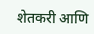शेतकरी आणि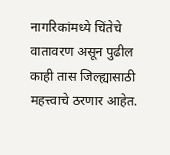नागरिकांमध्ये चिंतेचे वातावरण असून पुढील काही तास जिल्ह्यासाठी महत्त्वाचे ठरणार आहेत.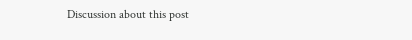Discussion about this post